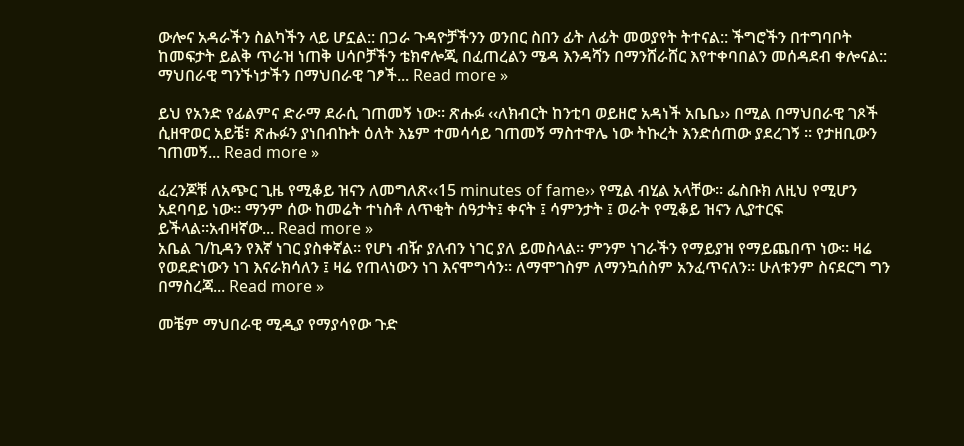ውሎና አዳራችን ስልካችን ላይ ሆኗል:: በጋራ ጉዳዮቻችንን ወንበር ስበን ፊት ለፊት መወያየት ትተናል:: ችግሮችን በተግባቦት ከመፍታት ይልቅ ጥራዝ ነጠቅ ሀሳቦቻችን ቴክኖሎጂ በፈጠረልን ሜዳ እንዳሻን በማንሸራሸር እየተቀባበልን መሰዳደብ ቀሎናል:: ማህበራዊ ግንኙነታችን በማህበራዊ ገፆች... Read more »

ይህ የአንድ የፊልምና ድራማ ደራሲ ገጠመኝ ነው። ጽሑፉ ‹‹ለክብርት ከንቲባ ወይዘሮ አዳነች አቤቤ›› በሚል በማህበራዊ ገጾች ሲዘዋወር አይቼ፣ ጽሑፉን ያነበብኩት ዕለት እኔም ተመሳሳይ ገጠመኝ ማስተዋሌ ነው ትኩረት እንድሰጠው ያደረገኝ ። የታዘቢውን ገጠመኝ... Read more »

ፈረንጆቹ ለአጭር ጊዜ የሚቆይ ዝናን ለመግለጽ‹‹15 minutes of fame›› የሚል ብሂል አላቸው። ፌስቡክ ለዚህ የሚሆን አደባባይ ነው። ማንም ሰው ከመሬት ተነስቶ ለጥቂት ሰዓታት፤ ቀናት ፤ ሳምንታት ፤ ወራት የሚቆይ ዝናን ሊያተርፍ ይችላል።አብዛኛው... Read more »
አቤል ገ/ኪዳን የእኛ ነገር ያስቀኛል። የሆነ ብዥ ያለብን ነገር ያለ ይመስላል። ምንም ነገራችን የማይያዝ የማይጨበጥ ነው። ዛሬ የወደድነውን ነገ እናራክሳለን ፤ ዛሬ የጠላነውን ነገ እናሞግሳን። ለማሞገስም ለማንኳሰስም አንፈጥናለን። ሁለቱንም ስናደርግ ግን በማስረጃ... Read more »

መቼም ማህበራዊ ሚዲያ የማያሳየው ጉድ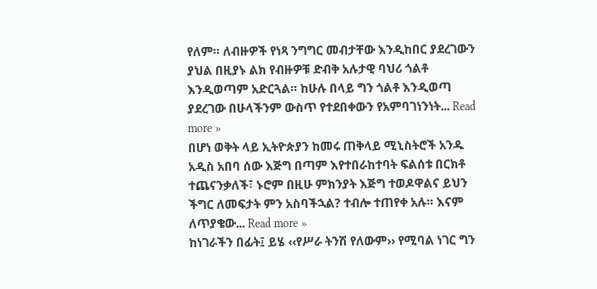የለም። ለብዙዎች የነጻ ንግግር መብታቸው እንዲከበር ያደረገውን ያህል በዚያኑ ልክ የብዙዎቹ ድብቅ አሉታዊ ባህሪ ጎልቶ እንዲወጣም አድርጓል። ከሁሉ በላይ ግን ጎልቶ እንዲወጣ ያደረገው በሁላችንም ውስጥ የተደበቀውን የአምባገነንነት... Read more »
በሆነ ወቅት ላይ ኢትዮጵያን ከመሩ ጠቅላይ ሚኒስትሮች አንዱ አዲስ አበባ ሰው እጅግ በጣም እየተበራከተባት ፍልሰቱ በርክቶ ተጨናንቃለች፣ ኑሮም በዚሁ ምክንያት እጅግ ተወዶዋልና ይህን ችግር ለመፍታት ምን አስባችኋል? ተብሎ ተጠየቀ አሉ። እናም ለጥያቄው... Read more »
ከነገራችን በፊት፤ ይሄ ‹‹የሥራ ትንሽ የለውም›› የሚባል ነገር ግን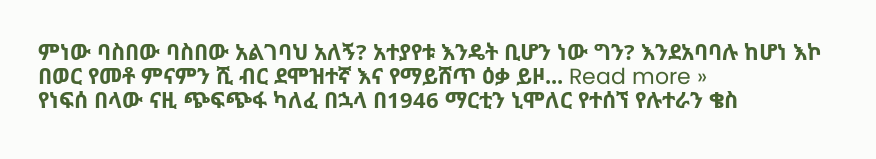ምነው ባስበው ባስበው አልገባህ አለኝ? አተያየቱ እንዴት ቢሆን ነው ግን? እንደአባባሉ ከሆነ እኮ በወር የመቶ ምናምን ሺ ብር ደሞዝተኛ እና የማይሸጥ ዕቃ ይዞ... Read more »
የነፍሰ በላው ናዚ ጭፍጭፋ ካለፈ በኋላ በ1946 ማርቲን ኒሞለር የተሰኘ የሉተራን ቄስ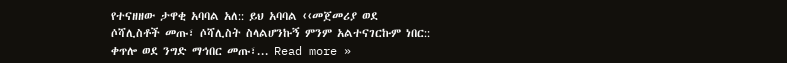የተናዘዘው ታዋቂ አባባል አለ:: ይህ አባባል ‹‹መጀመሪያ ወደ ሶሻሊስቶች መጡ፣ ሶሻሊስት ስላልሆንኩኝ ምንም አልተናገርኩም ነበር:: ቀጥሎ ወደ ንግድ ማኅበር መጡ፣... Read more »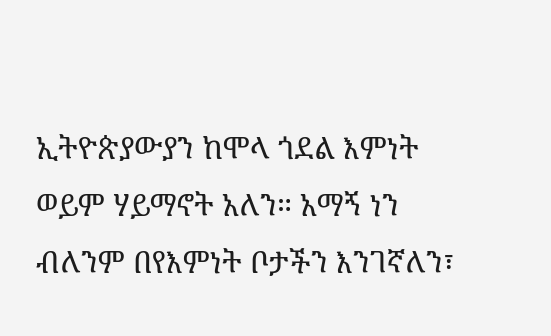ኢትዮጵያውያን ከሞላ ጎደል እምነት ወይም ሃይማኖት አለን። አማኝ ነን ብለንም በየእምነት ቦታችን እንገኛለን፣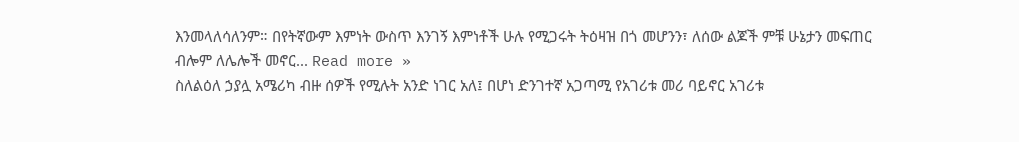እንመላለሳለንም። በየትኛውም እምነት ውስጥ እንገኝ እምነቶች ሁሉ የሚጋሩት ትዕዛዝ በጎ መሆንን፣ ለሰው ልጆች ምቹ ሁኔታን መፍጠር ብሎም ለሌሎች መኖር... Read more »
ስለልዕለ ኃያሏ አሜሪካ ብዙ ሰዎች የሚሉት አንድ ነገር አለ፤ በሆነ ድንገተኛ አጋጣሚ የአገሪቱ መሪ ባይኖር አገሪቱ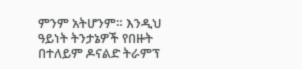ምንም አትሆንም። እንዲህ ዓይነት ትንታኔዎች የበዙት በተለይም ዶናልድ ትራምፕ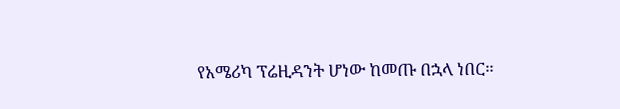የአሜሪካ ፕሬዚዳንት ሆነው ከመጡ በኋላ ነበር።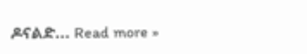ዶናልድ... Read more »